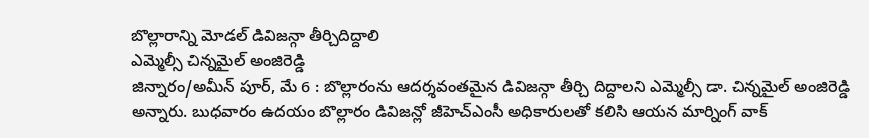బొల్లారాన్ని మోడల్ డివిజన్గా తీర్చిదిద్దాలి
ఎమ్మెల్సీ చిన్నమైల్ అంజిరెడ్డి
జిన్నారం/అమీన్ పూర్, మే 6 : బొల్లారంను ఆదర్శవంతమైన డివిజన్గా తీర్చి దిద్దాలని ఎమ్మెల్సీ డా. చిన్నమైల్ అంజిరెడ్డి అన్నారు. బుధవారం ఉదయం బొల్లారం డివిజన్లో జీహెచ్ఎంసీ అధికారులతో కలిసి ఆయన మార్నింగ్ వాక్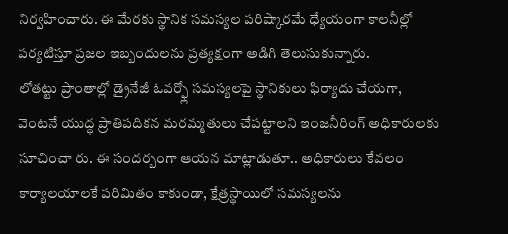నిర్వహించారు. ఈ మేరకు స్థానిక సమస్యల పరిష్కారమే ధ్యేయంగా కాలనీల్లో పర్యటిస్తూ ప్రజల ఇబ్బందులను ప్రత్యక్షంగా అడిగి తెలుసుకున్నారు.
లోతట్టు ప్రాంతాల్లో డ్రైనేజీ ఓవర్ఫ్లో సమస్యలపై స్థానికులు ఫిర్యాదు చేయగా, వెంటనే యుద్ధ ప్రాతిపదికన మరమ్మతులు చేపట్టాలని ఇంజనీరింగ్ అధికారులకు సూచించా రు. ఈ సందర్బంగా ఆయన మాట్లాడుతూ.. అధికారులు కేవలం కార్యాలయాలకే పరిమితం కాకుండా, క్షేత్రస్థాయిలో సమస్యలను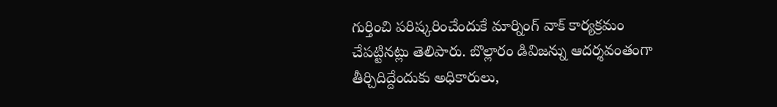గుర్తించి పరిష్కరించేందుకే మార్నింగ్ వాక్ కార్యక్రమం చేపట్టినట్లు తెలిపారు. బొల్లారం డివిజన్ను ఆదర్శవంతంగా తీర్చిదిద్దేందుకు అధికారులు,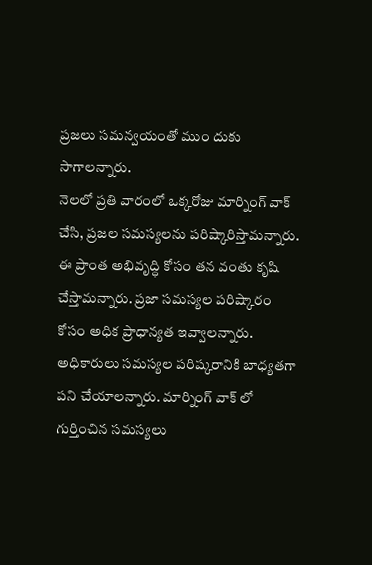ప్రజలు సమన్వయంతో ముం దుకు సాగాలన్నారు.
నెలలో ప్రతి వారంలో ఒక్కరోజు మార్నింగ్ వాక్ చేసి, ప్రజల సమస్యలను పరిష్కారిస్తామన్నారు. ఈ ప్రాంత అభివృద్ధి కోసం తన వంతు కృషి చేస్తామన్నారు. ప్రజా సమస్యల పరిష్కారం కోసం అధిక ప్రాధాన్యత ఇవ్వాలన్నారు. అధికారులు సమస్యల పరిష్కరానికి బాధ్యతగా పని చేయాలన్నారు. మార్నింగ్ వాక్ లో గుర్తించిన సమస్యలు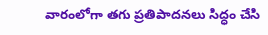వారంలోగా తగు ప్రతిపాదనలు సిద్ధం చేసి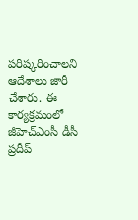పరిష్కరించాలని ఆదేశాలు జారీ చేశారు. ఈ కార్యక్రమంలో జీహెచ్ఎంసీ డీసీ ప్రదీప్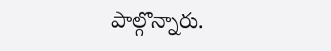పాల్గొన్నారు.